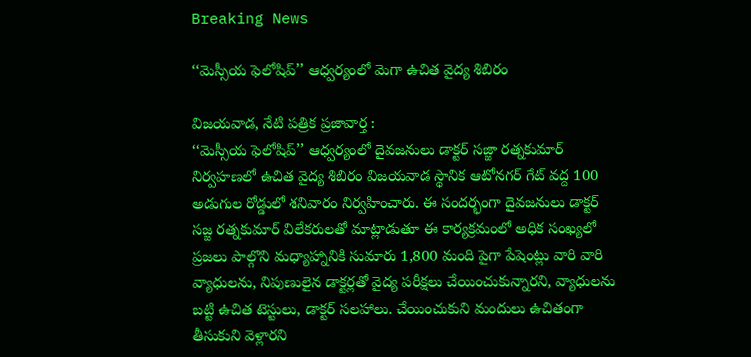Breaking News

‘‘మెస్సీయ ఫెలోషిప్‌’’ ఆధ్వర్యంలో మెగా ఉచిత వైద్య శిబిరం

విజయవాడ, నేటి పత్రిక ప్రజావార్త :
‘‘మెస్సీయ ఫెలోషిప్‌’’ ఆధ్వర్యంలో దైవజనులు డాక్టర్‌ సజ్జా రత్నకుమార్‌ నిర్వహణలో ఉచిత వైద్య శిబిరం విజయవాడ స్థానిక ఆటోనగర్‌ గేట్‌ వద్ద 100 అడుగుల రోడ్డులో శనివారం నిర్వహించారు. ఈ సందర్భంగా దైవజనులు డాక్టర్‌ సజ్జ రత్నకుమార్‌ విలేకరులతో మాట్లాడుతూ ఈ కార్యక్రమంలో అధిక సంఖ్యలో ప్రజలు పాల్గొని మధ్యాహ్నానికి సుమారు 1,800 మంది పైగా పేషెంట్లు వారి వారి వ్యాధులను, నిపుణులైన డాక్టర్లతో వైద్య పరీక్షలు చేయించుకున్నారని, వ్యాధులను బట్టి ఉచిత టెస్టులు, డాక్టర్‌ సలహాలు. చేయించుకుని మందులు ఉచితంగా తీసుకుని వెళ్లారని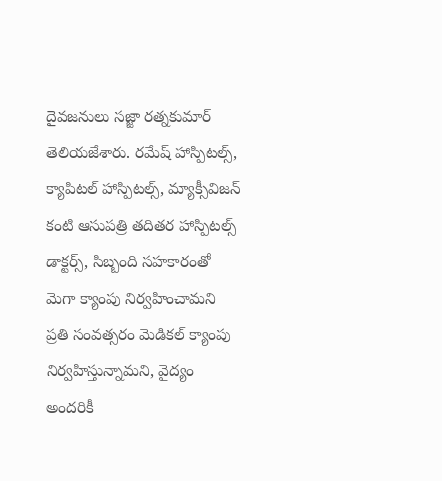దైవజనులు సజ్జా రత్నకుమార్‌ తెలియజేశారు. రమేష్‌ హాస్పిటల్స్‌, క్యాపిటల్‌ హాస్పిటల్స్‌, మ్యాక్సీవిజన్‌ కంటి ఆసుపత్రి తదితర హాస్పిటల్స్‌ డాక్టర్స్‌, సిబ్బంది సహకారంతో మెగా క్యాంపు నిర్వహించామని ప్రతి సంవత్సరం మెడికల్‌ క్యాంపు నిర్వహిస్తున్నామని, వైద్యం అందరికీ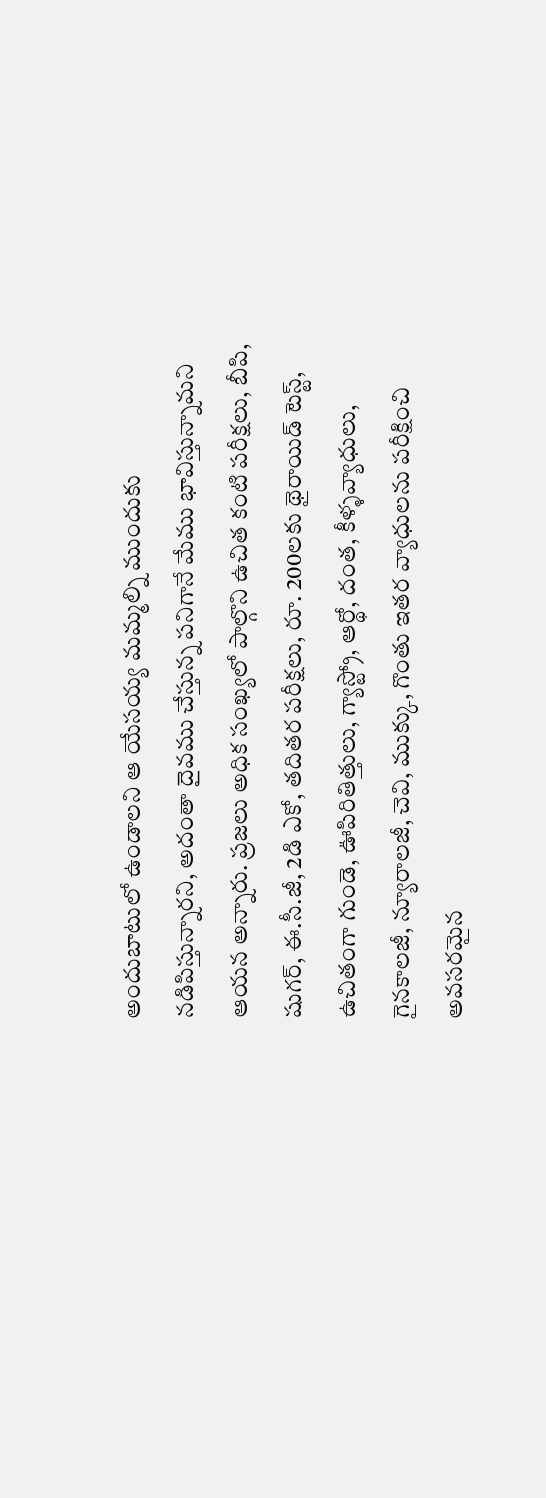అందుబాటులో ఉండాలని ఆ యేసయ్య మమ్మల్ని ముందుకు నడిపిస్తున్నారని, అదంతా దైవము చేస్తున్న పనిగానే మేము భావిస్తున్నామని ఆయన అన్నారు. ప్రజలు అధిక సంఖ్యలో పాల్గొని ఉచిత కంటి పరీక్షలు, బీపి, షుగర్‌, ఈ.సీ.జీ, 2డి ఎకో, తదితర పరీక్షలు, రూ. 200లకు థైరాయిడ్‌ టెస్ట్‌, ఉచితంగా గుండె, ఊపిరితిత్తులు, గ్యాస్ట్రో, ఆర్థో, దంత, కీళ్ళవ్యాధులు, గైనకాలజీ, న్యూరాలజీ, చెవి, ముక్కు, గొంతు ఇతర వ్యాధులను పరీక్షించి అవసరమైన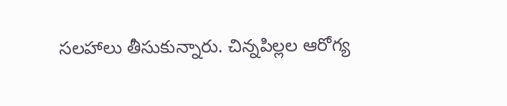సలహాలు తీసుకున్నారు. చిన్నపిల్లల ఆరోగ్య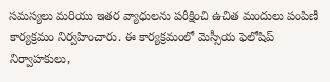సమస్యలు మరియు ఇతర వ్యాధులను పరీక్షించి ఉచిత మందులు పంపిణీ కార్యక్రమం నిర్వహించారు. ఈ కార్యక్రమంలో మెస్సీయ ఫెలోషిప్‌ నిర్వాహకులు,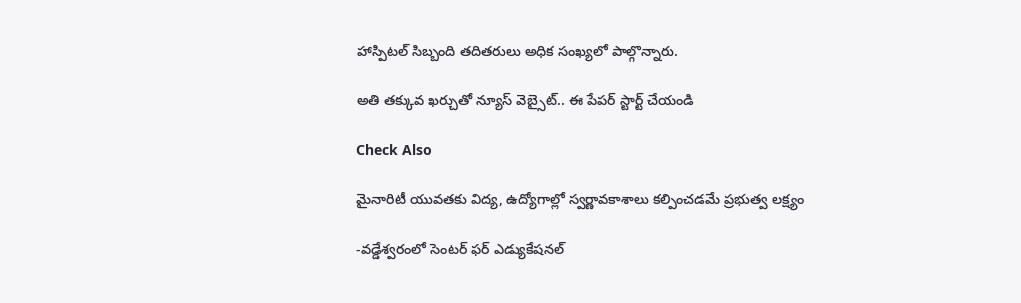హాస్పిటల్‌ సిబ్బంది తదితరులు అధిక సంఖ్యలో పాల్గొన్నారు.

అతి తక్కువ ఖర్చుతో న్యూస్ వెబ్సైట్.. ఈ పేపర్ స్టార్ట్ చేయండి

Check Also

మైనారిటీ యువతకు విద్య, ఉద్యోగాల్లో స్వర్ణావకాశాలు కల్పించడమే ప్రభుత్వ లక్ష్యం

-వడ్డేశ్వరంలో సెంటర్ ఫర్ ఎడ్యుకేషనల్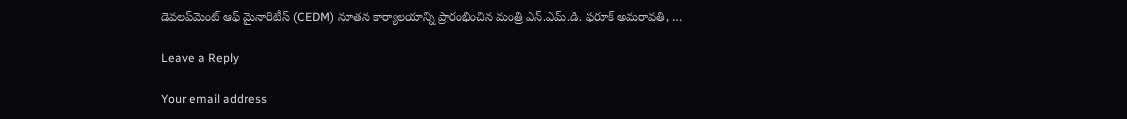డెవలప్‌మెంట్ ఆఫ్ మైనారిటీస్ (CEDM) నూతన కార్యాలయాన్ని ప్రారంభించిన మంత్రి ఎన్.ఎమ్.డి. ఫరూక్ అమరావతి, …

Leave a Reply

Your email address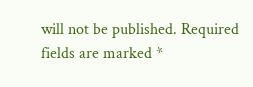will not be published. Required fields are marked *